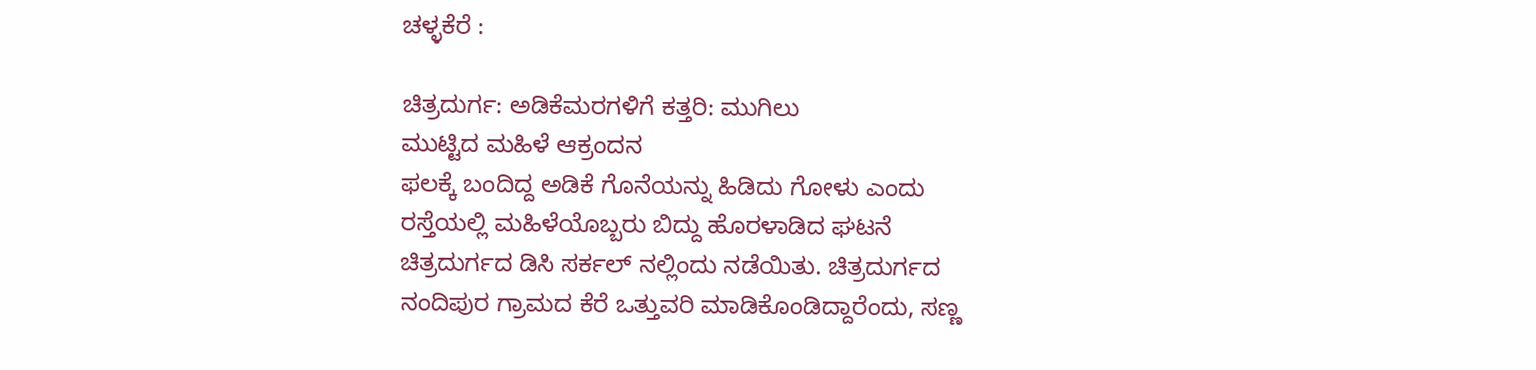ಚಳ್ಳಕೆರೆ :

ಚಿತ್ರದುರ್ಗ: ಅಡಿಕೆಮರಗಳಿಗೆ ಕತ್ತರಿ: ಮುಗಿಲು
ಮುಟ್ಟಿದ ಮಹಿಳೆ ಆಕ್ರಂದನ
ಫಲಕ್ಕೆ ಬಂದಿದ್ದ ಅಡಿಕೆ ಗೊನೆಯನ್ನು ಹಿಡಿದು ಗೋಳು ಎಂದು
ರಸ್ತೆಯಲ್ಲಿ ಮಹಿಳೆಯೊಬ್ಬರು ಬಿದ್ದು ಹೊರಳಾಡಿದ ಘಟನೆ
ಚಿತ್ರದುರ್ಗದ ಡಿಸಿ ಸರ್ಕಲ್ ನಲ್ಲಿಂದು ನಡೆಯಿತು. ಚಿತ್ರದುರ್ಗದ
ನಂದಿಪುರ ಗ್ರಾಮದ ಕೆರೆ ಒತ್ತುವರಿ ಮಾಡಿಕೊಂಡಿದ್ದಾರೆಂದು, ಸಣ್ಣ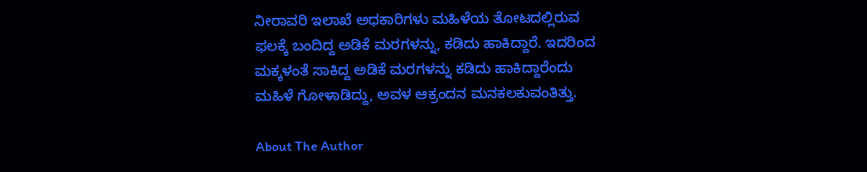ನೀರಾವರಿ ಇಲಾಖೆ ಅಧಕಾರಿಗಳು ಮಹಿಳೆಯ ತೋಟದಲ್ಲಿರುವ
ಫಲಕ್ಕೆ ಬಂದಿದ್ದ ಅಡಿಕೆ ಮರಗಳನ್ನು, ಕಡಿದು ಹಾಕಿದ್ದಾರೆ. ಇದರಿಂದ
ಮಕ್ಕಳಂತೆ ಸಾಕಿದ್ದ ಅಡಿಕೆ ಮರಗಳನ್ನು ಕಡಿದು ಹಾಕಿದ್ದಾರೆಂದು
ಮಹಿಳೆ ಗೋಳಾಡಿದ್ದು, ಅವಳ ಆಕ್ರಂದನ ಮನಕಲಕುವಂತಿತ್ತು.

About The Author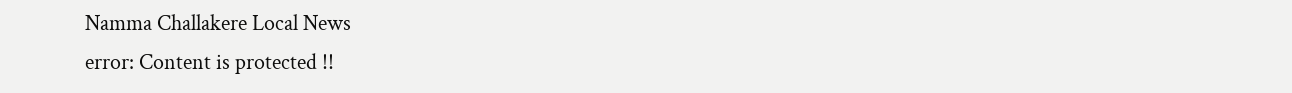Namma Challakere Local News
error: Content is protected !!